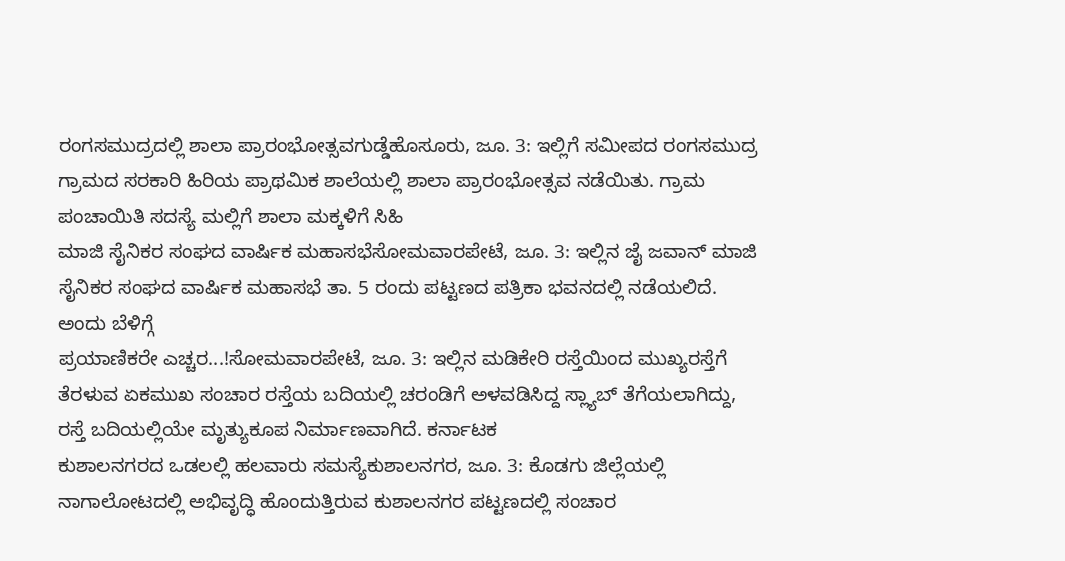ರಂಗಸಮುದ್ರದಲ್ಲಿ ಶಾಲಾ ಪ್ರಾರಂಭೋತ್ಸವಗುಡ್ಡೆಹೊಸೂರು, ಜೂ. 3: ಇಲ್ಲಿಗೆ ಸಮೀಪದ ರಂಗಸಮುದ್ರ ಗ್ರಾಮದ ಸರಕಾರಿ ಹಿರಿಯ ಪ್ರಾಥಮಿಕ ಶಾಲೆಯಲ್ಲಿ ಶಾಲಾ ಪ್ರಾರಂಭೋತ್ಸವ ನಡೆಯಿತು. ಗ್ರಾಮ ಪಂಚಾಯಿತಿ ಸದಸ್ಯೆ ಮಲ್ಲಿಗೆ ಶಾಲಾ ಮಕ್ಕಳಿಗೆ ಸಿಹಿ
ಮಾಜಿ ಸೈನಿಕರ ಸಂಘದ ವಾರ್ಷಿಕ ಮಹಾಸಭೆಸೋಮವಾರಪೇಟೆ, ಜೂ. 3: ಇಲ್ಲಿನ ಜೈ ಜವಾನ್ ಮಾಜಿ ಸೈನಿಕರ ಸಂಘದ ವಾರ್ಷಿಕ ಮಹಾಸಭೆ ತಾ. 5 ರಂದು ಪಟ್ಟಣದ ಪತ್ರಿಕಾ ಭವನದಲ್ಲಿ ನಡೆಯಲಿದೆ. ಅಂದು ಬೆಳಿಗ್ಗೆ
ಪ್ರಯಾಣಿಕರೇ ಎಚ್ಚರ...!ಸೋಮವಾರಪೇಟೆ, ಜೂ. 3: ಇಲ್ಲಿನ ಮಡಿಕೇರಿ ರಸ್ತೆಯಿಂದ ಮುಖ್ಯರಸ್ತೆಗೆ ತೆರಳುವ ಏಕಮುಖ ಸಂಚಾರ ರಸ್ತೆಯ ಬದಿಯಲ್ಲಿ ಚರಂಡಿಗೆ ಅಳವಡಿಸಿದ್ದ ಸ್ಲ್ಯಾಬ್ ತೆಗೆಯಲಾಗಿದ್ದು, ರಸ್ತೆ ಬದಿಯಲ್ಲಿಯೇ ಮೃತ್ಯುಕೂಪ ನಿರ್ಮಾಣವಾಗಿದೆ. ಕರ್ನಾಟಕ
ಕುಶಾಲನಗರದ ಒಡಲಲ್ಲಿ ಹಲವಾರು ಸಮಸ್ಯೆಕುಶಾಲನಗರ, ಜೂ. 3: ಕೊಡಗು ಜಿಲ್ಲೆಯಲ್ಲಿ ನಾಗಾಲೋಟದಲ್ಲಿ ಅಭಿವೃದ್ಧಿ ಹೊಂದುತ್ತಿರುವ ಕುಶಾಲನಗರ ಪಟ್ಟಣದಲ್ಲಿ ಸಂಚಾರ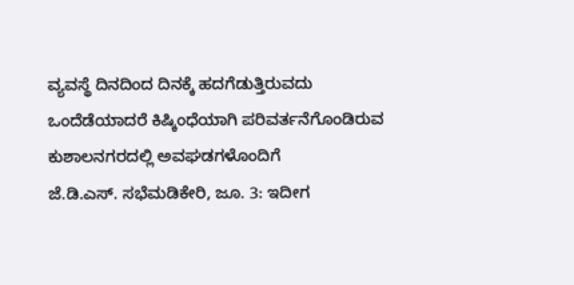ವ್ಯವಸ್ಥೆ ದಿನದಿಂದ ದಿನಕ್ಕೆ ಹದಗೆಡುತ್ತಿರುವದು ಒಂದೆಡೆಯಾದರೆ ಕಿಷ್ಕಿಂಧೆಯಾಗಿ ಪರಿವರ್ತನೆಗೊಂಡಿರುವ ಕುಶಾಲನಗರದಲ್ಲಿ ಅವಘಡಗಳೊಂದಿಗೆ
ಜೆ.ಡಿ.ಎಸ್. ಸಭೆಮಡಿಕೇರಿ, ಜೂ. 3: ಇದೀಗ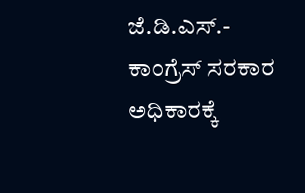ಜೆ.ಡಿ.ಎಸ್.- ಕಾಂಗ್ರೆಸ್ ಸರಕಾರ ಅಧಿಕಾರಕ್ಕೆ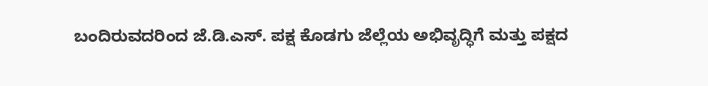ಬಂದಿರುವದರಿಂದ ಜೆ.ಡಿ.ಎಸ್. ಪಕ್ಷ ಕೊಡಗು ಜೆಲ್ಲೆಯ ಅಭಿವೃದ್ಧಿಗೆ ಮತ್ತು ಪಕ್ಷದ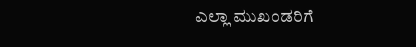ಎಲ್ಲಾ ಮುಖಂಡರಿಗೆ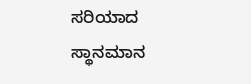ಸರಿಯಾದ ಸ್ಥಾನಮಾನ